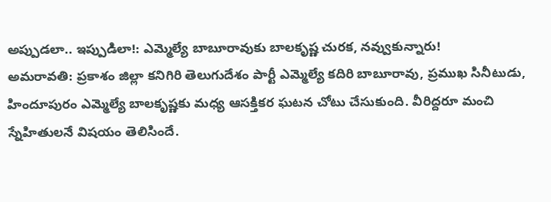అప్పుడలా.. ఇప్పుడిలా!: ఎమ్మెల్యే బాబూరావుకు బాలకృష్ణ చురక, నవ్వుకున్నారు!
అమరావతి: ప్రకాశం జిల్లా కనిగిరి తెలుగుదేశం పార్టీ ఎమ్మెల్యే కదిరి బాబూరావు, ప్రముఖ సినీటుడు, హిందూపురం ఎమ్మెల్యే బాలకృష్ణకు మధ్య ఆసక్తికర ఘటన చోటు చేసుకుంది. వీరిద్దరూ మంచి స్నేహితులనే విషయం తెలిసిందే.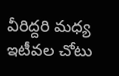వీరిద్దరి మధ్య ఇటీవల చోటు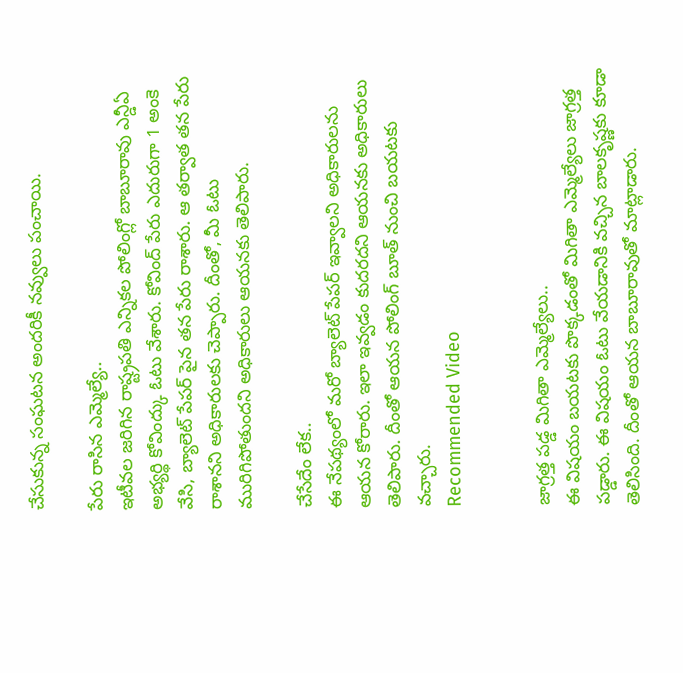చేసుకున్న సంఘటన అందరికీ నవ్వులు పంచాయి.

పేరు రాసిన ఎమ్మెల్యే..
ఇటీవల జరిగిన రాష్ట్రపతి ఎన్నికల పోలింగ్లో బాబూరావు ఎన్డీఏ అభ్యర్థి కోవింద్కు ఓటు వేశారు. కోవింద్ పేరు ఎదురుగా 1 అంకె వేసి, బ్యాలెట్ పేపర్ పైన తన పేరు రాశారు. ఆ తర్వాత తన పేరు రాశానని అధికారులకు చెప్పారు. దీంతో, మీ ఓటు మురిగిపోతుందని అధికారులు ఆయనకు తెలిపారు.

చేసేదేం లేక..
ఈ నేపథ్యంలో మరో బ్యాలెట్ పేపర్ ఇవ్వాలని అధికారులను ఆయన కోరారు. ఇలా ఇవ్వడం కుదరదని ఆయనకు అధికారులు తెలిపారు. దీంతో ఆయన పోలింగ్ బూత్ నుంచి బయటకు వచ్చారు.
Recommended Video


జాగ్రత్త పడ్డ మిగితా ఎమ్మెల్యేలు..
ఈ విషయం బయటకు పొక్కడంతో మిగితా ఎమ్మెల్యేలు జాగ్రత్త పడ్డారు. ఈ విషయం ఓటు వేయడానికి వచ్చిన బాలకృష్ణకు కూడా తెలిసింది. దీంతో ఆయన బాబూరావుతో మాట్లాడారు.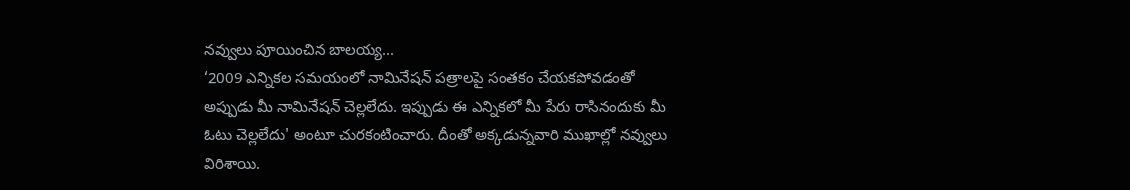నవ్వులు పూయించిన బాలయ్య...
‘2009 ఎన్నికల సమయంలో నామినేషన్ పత్రాలపై సంతకం చేయకపోవడంతో అప్పుడు మీ నామినేషన్ చెల్లలేదు. ఇప్పుడు ఈ ఎన్నికలో మీ పేరు రాసినందుకు మీ ఓటు చెల్లలేదు' అంటూ చురకంటించారు. దీంతో అక్కడున్నవారి ముఖాల్లో నవ్వులు విరిశాయి.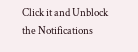Click it and Unblock the Notifications